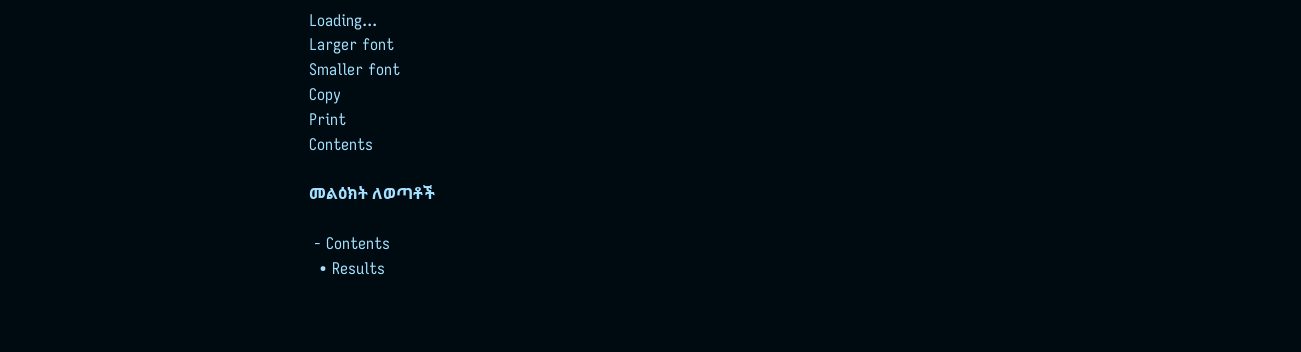Loading...
Larger font
Smaller font
Copy
Print
Contents

መልዕክት ለወጣቶች

 - Contents
  • Results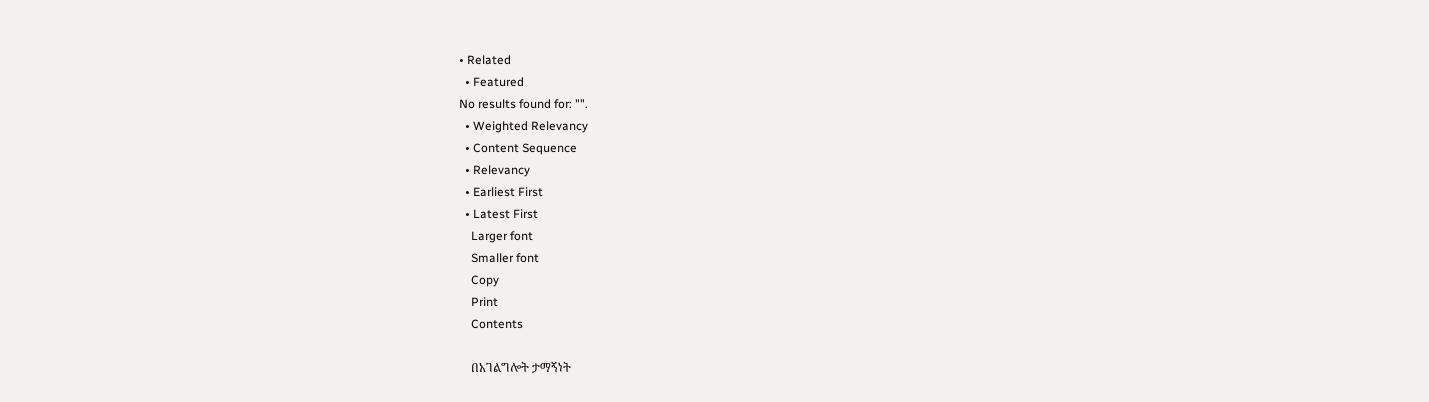• Related
  • Featured
No results found for: "".
  • Weighted Relevancy
  • Content Sequence
  • Relevancy
  • Earliest First
  • Latest First
    Larger font
    Smaller font
    Copy
    Print
    Contents

    በአገልግሎት ታማኝነት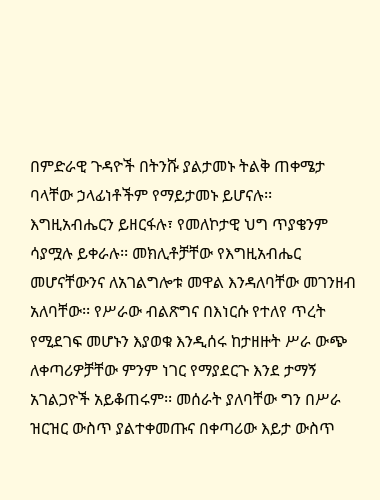በምድራዊ ጉዳዮች በትንሹ ያልታመኑ ትልቅ ጠቀሜታ ባላቸው ኃላፊነቶችም የማይታመኑ ይሆናሉ፡፡ እግዚአብሔርን ይዘርፋሉ፣ የመለኮታዊ ህግ ጥያቄንም ሳያሟሉ ይቀራሉ፡፡ መክሊቶቻቸው የእግዚአብሔር መሆናቸውንና ለአገልግሎቱ መዋል እንዳለባቸው መገንዘብ አለባቸው፡፡ የሥራው ብልጽግና በእነርሱ የተለየ ጥረት የሚደገፍ መሆኑን እያወቁ እንዲሰሩ ከታዘዙት ሥራ ውጭ ለቀጣሪዎቻቸው ምንም ነገር የማያደርጉ እንደ ታማኝ አገልጋዮች አይቆጠሩም፡፡ መሰራት ያለባቸው ግን በሥራ ዝርዝር ውስጥ ያልተቀመጡና በቀጣሪው እይታ ውስጥ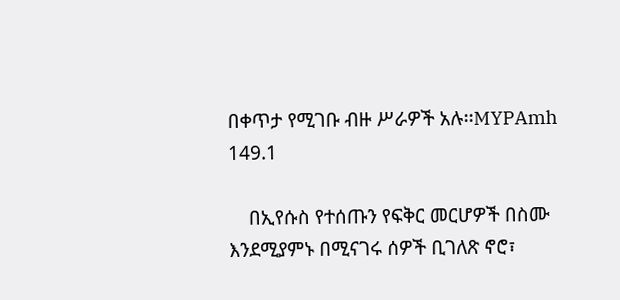በቀጥታ የሚገቡ ብዙ ሥራዎች አሉ፡፡MYPAmh 149.1

    በኢየሱስ የተሰጡን የፍቅር መርሆዎች በስሙ እንደሚያምኑ በሚናገሩ ሰዎች ቢገለጽ ኖሮ፣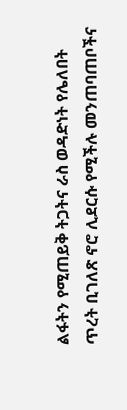ልፋትን የሚጠይቅ ትጋትና ራስ ወዳድነት የሌለበት ጥረት ቢገለጽ ኖሮ ሊደርሱ የሚችሉ መንጠባጠቦችና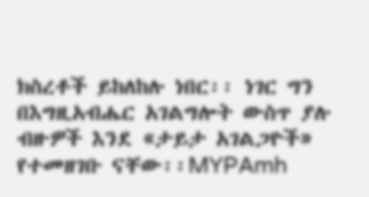ክስረቶች ይከለከሉ ነበር፡፡ ነገር ግን በእግዚአብሔር አገልግሎት ውስጥ ያሉ ብዙዎች እንደ «ታይታ አገልጋዮች» የተመዘገቡ ናቸው፡፡MYPAmh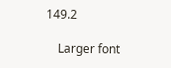149.2

    Larger font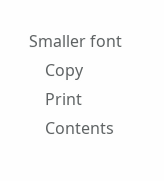Smaller font
    Copy
    Print
    Contents